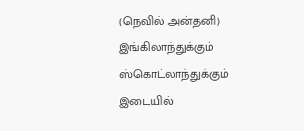(நெவில் அன்தனி)
இங்கிலாந்துக்கும் ஸ்கொட்லாந்துக்கும் இடையில்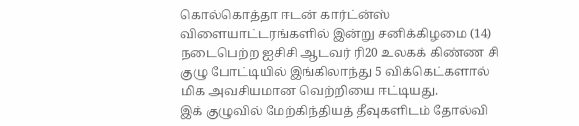கொல்கொத்தா ஈடன் கார்ட்ன்ஸ் விளையாட்டரங்களில் இன்று சனிக்கிழமை (14) நடைபெற்ற ஐசிசி ஆடவர் ரி20 உலகக் கிண்ண சி குழு போட்டியில் இங்கிலாந்து 5 விக்கெட்களால் மிக அவசியமான வெற்றியை ஈட்டியது.
இக் குழுவில் மேற்கிந்தியத் தீவுகளிடம் தோல்வி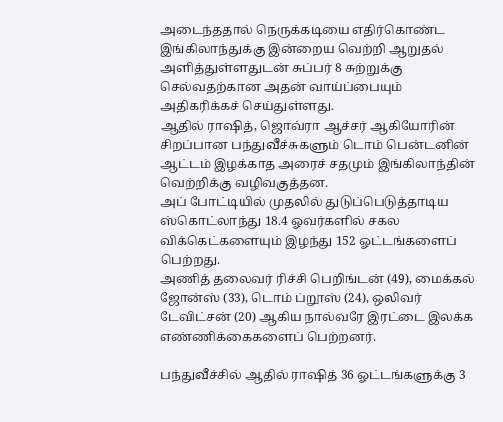அடைந்ததால் நெருக்கடியை எதிர்கொண்ட இங்கிலாந்துக்கு இன்றைய வெற்றி ஆறுதல் அளித்துள்ளதுடன் சுப்பர் 8 சுற்றுக்கு செல்வதற்கான அதன் வாய்ப்பையும் அதிகரிக்கச் செய்துள்ளது.
ஆதில் ராஷித், ஜொவ்ரா ஆச்சர் ஆகியோரின் சிறப்பான பந்துவீச்சுகளும் டொம் பென்டனின் ஆட்டம் இழக்காத அரைச் சதமும் இங்கிலாந்தின் வெற்றிக்கு வழிவகுத்தன.
அப் போட்டியில் முதலில் துடுப்பெடுத்தாடிய ஸ்கொட்லாந்து 18.4 ஓவர்களில் சகல விக்கெட்களையும் இழந்து 152 ஓட்டங்களைப் பெற்றது.
அணித் தலைவர் ரிச்சி பெறிங்டன் (49), மைக்கல் ஜோன்ஸ் (33), டொம் ப்றூஸ் (24), ஒலிவர் டேவிட்சன் (20) ஆகிய நால்வரே இரட்டை இலக்க எண்ணிக்கைகளைப் பெற்றனர்.

பந்துவீச்சில் ஆதில் ராஷித் 36 ஓட்டங்களுக்கு 3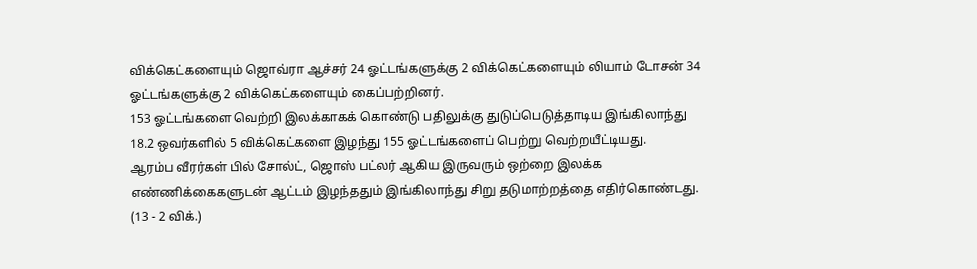விக்கெட்களையும் ஜொவ்ரா ஆச்சர் 24 ஓட்டங்களுக்கு 2 விக்கெட்களையும் லியாம் டோசன் 34 ஓட்டங்களுக்கு 2 விக்கெட்களையும் கைப்பற்றினர்.
153 ஓட்டங்களை வெற்றி இலக்காகக் கொண்டு பதிலுக்கு துடுப்பெடுத்தாடிய இங்கிலாந்து 18.2 ஒவர்களில் 5 விக்கெட்களை இழந்து 155 ஓட்டங்களைப் பெற்று வெற்றயீட்டியது.
ஆரம்ப வீரர்கள் பில் சோல்ட், ஜொஸ் பட்லர் ஆகிய இருவரும் ஒற்றை இலக்க எண்ணிக்கைகளுடன் ஆட்டம் இழந்ததும் இங்கிலாந்து சிறு தடுமாற்றத்தை எதிர்கொண்டது. (13 - 2 விக்.)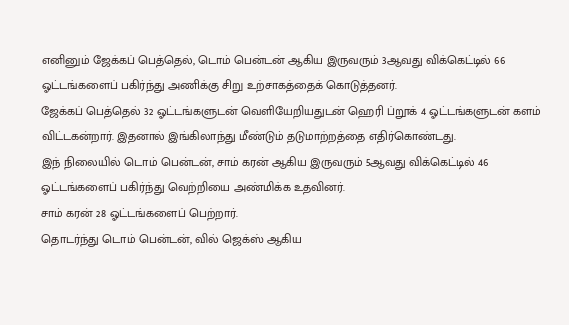எனினும் ஜேக்கப் பெத்தெல், டொம் பென்டன் ஆகிய இருவரும் 3ஆவது விக்கெட்டில் 66 ஓட்டங்களைப் பகிர்ந்து அணிக்கு சிறு உற்சாகத்தைக் கொடுத்தனர்.
ஜேக்கப் பெத்தெல் 32 ஓட்டங்களுடன் வெளியேறியதுடன் ஹெரி ப்றூக் 4 ஓட்டங்களுடன் களம் விட்டகன்றார். இதனால் இங்கிலாந்து மீண்டும் தடுமாற்றத்தை எதிர்கொண்டது.
இந் நிலையில் டொம் பென்டன், சாம் கரன் ஆகிய இருவரும் 5ஆவது விக்கெட்டில் 46 ஓட்டங்களைப் பகிர்ந்து வெற்றியை அண்மிக்க உதவினர்.
சாம் கரன் 28 ஓட்டங்களைப் பெற்றார்.
தொடர்ந்து டொம் பென்டன், வில் ஜெக்ஸ் ஆகிய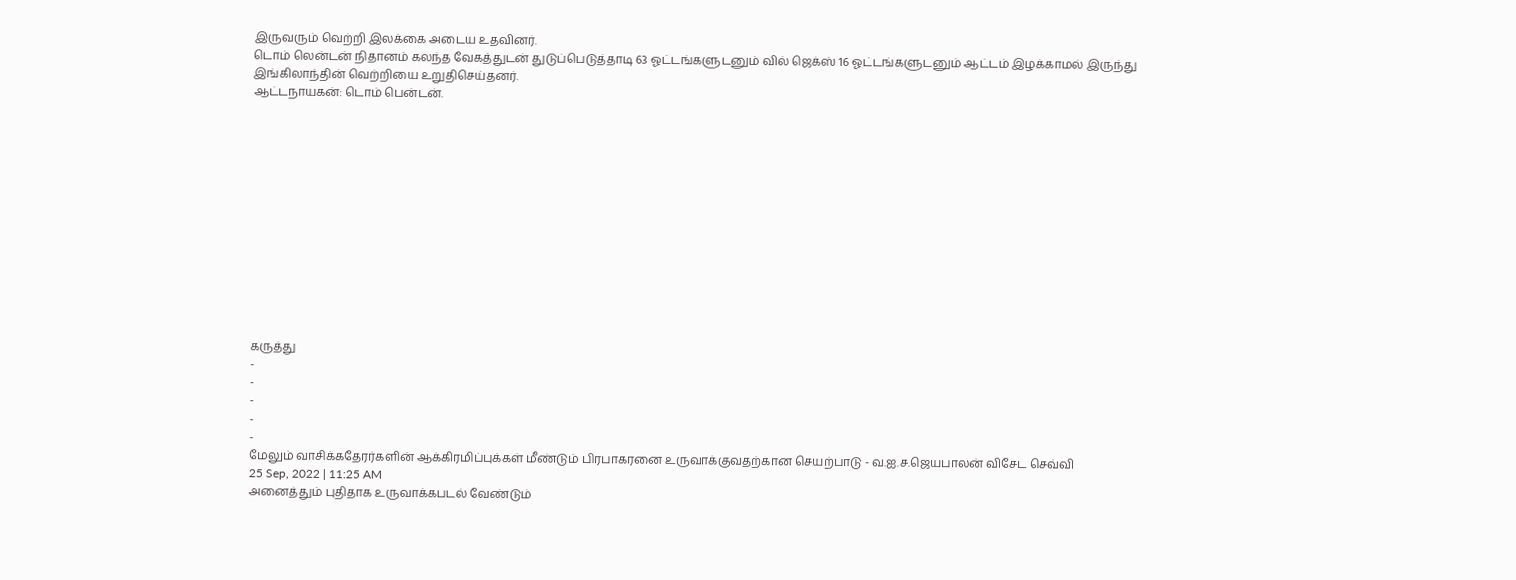இருவரும் வெற்றி இலக்கை அடைய உதவினர்.
டொம் லென்டன் நிதானம் கலந்த வேகத்துடன் துடுப்பெடுத்தாடி 63 ஓட்டங்களுடனும் வில் ஜெக்ஸ் 16 ஓட்டங்களுடனும் ஆட்டம் இழக்காமல் இருந்து இங்கிலாந்தின் வெற்றியை உறுதிசெய்தனர்.
ஆட்டநாயகன்: டொம் பென்டன்.













கருத்து
-
-
-
-
-
மேலும் வாசிக்கதேரர்களின் ஆக்கிரமிப்புக்கள் மீண்டும் பிரபாகரனை உருவாக்குவதற்கான செயற்பாடு - வ.ஐ.ச.ஜெயபாலன் விசேட செவ்வி
25 Sep, 2022 | 11:25 AM
அனைத்தும் புதிதாக உருவாக்கபடல் வேண்டும்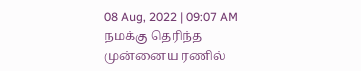08 Aug, 2022 | 09:07 AM
நமக்கு தெரிந்த முன்னைய ரணில்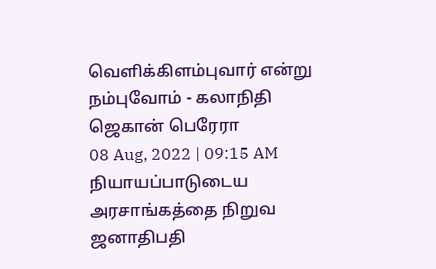வெளிக்கிளம்புவார் என்று நம்புவோம் - கலாநிதி ஜெகான் பெரேரா
08 Aug, 2022 | 09:15 AM
நியாயப்பாடுடைய அரசாங்கத்தை நிறுவ ஜனாதிபதி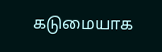கடுமையாக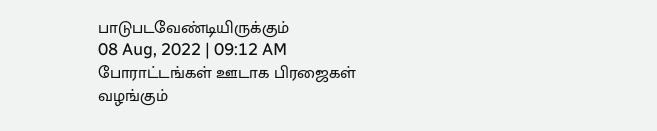பாடுபடவேண்டியிருக்கும்
08 Aug, 2022 | 09:12 AM
போராட்டங்கள் ஊடாக பிரஜைகள் வழங்கும்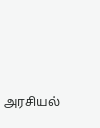அரசியல்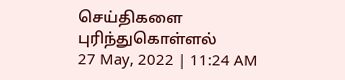செய்திகளை புரிந்துகொள்ளல்
27 May, 2022 | 11:24 AM